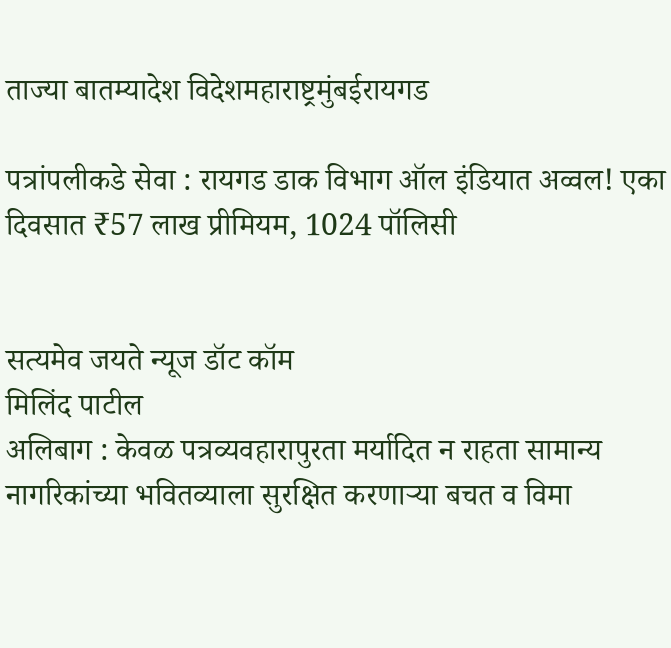ताज्या बातम्यादेश विदेशमहाराष्ट्रमुंबईरायगड

पत्रांपलीकडे सेवा : रायगड डाक विभाग ऑल इंडियात अव्वल! एका दिवसात ₹57 लाख प्रीमियम, 1024 पॉलिसी


सत्यमेव जयते न्यूज डॉट कॉम
मिलिंद पाटील
अलिबाग : केवळ पत्रव्यवहारापुरता मर्यादित न राहता सामान्य नागरिकांच्या भवितव्याला सुरक्षित करणाऱ्या बचत व विमा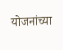योजनांच्या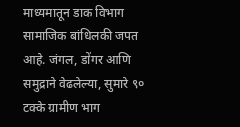माध्यमातून डाक विभाग सामाजिक बांधिलकी जपत आहे. जंगल, डोंगर आणि समुद्राने वेढलेल्या, सुमारे ९० टक्के ग्रामीण भाग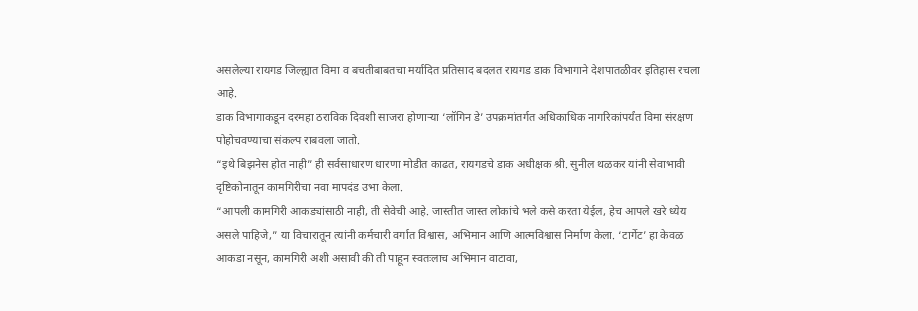असलेल्या रायगड जिल्ह्यात विमा व बचतीबाबतचा मर्यादित प्रतिसाद बदलत रायगड डाक विभागाने देशपातळीवर इतिहास रचला आहे.
डाक विभागाकडून दरमहा ठराविक दिवशी साजरा होणाऱ्या ‘लॉगिन डे’ उपक्रमांतर्गत अधिकाधिक नागरिकांपर्यंत विमा संरक्षण पोहोचवण्याचा संकल्प राबवला जातो.
“इथे बिझनेस होत नाही” ही सर्वसाधारण धारणा मोडीत काढत, रायगडचे डाक अधीक्षक श्री. सुनील थळकर यांनी सेवाभावी दृष्टिकोनातून कामगिरीचा नवा मापदंड उभा केला.
“आपली कामगिरी आकड्यांसाठी नाही, ती सेवेची आहे. जास्तीत जास्त लोकांचे भले कसे करता येईल, हेच आपले खरे ध्येय असले पाहिजे,” या विचारातून त्यांनी कर्मचारी वर्गात विश्वास, अभिमान आणि आत्मविश्वास निर्माण केला. ‘टार्गेट’ हा केवळ आकडा नसून, कामगिरी अशी असावी की ती पाहून स्वतःलाच अभिमान वाटावा,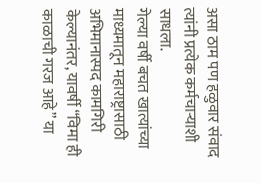असा ठाम पण हळुवार संवाद त्यांनी प्रत्येक कर्मचाऱ्याशी साधला.
गेल्या वर्षी बचत खात्यांच्या माध्यमातून महाराष्ट्रासाठी अभिमानास्पद कामगिरी केल्यानंतर, यावर्षी “विमा ही काळाची गरज आहे” या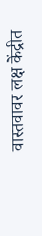वास्तवावर लक्ष केंद्रीत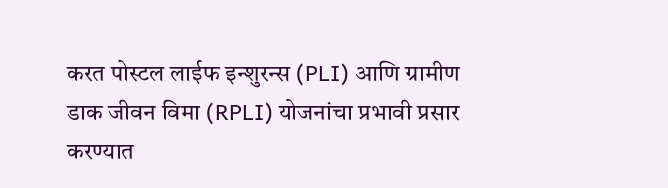करत पोस्टल लाईफ इन्शुरन्स (PLI) आणि ग्रामीण डाक जीवन विमा (RPLI) योजनांचा प्रभावी प्रसार करण्यात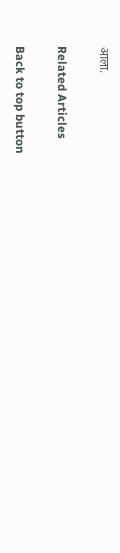आला.

Related Articles

Back to top button